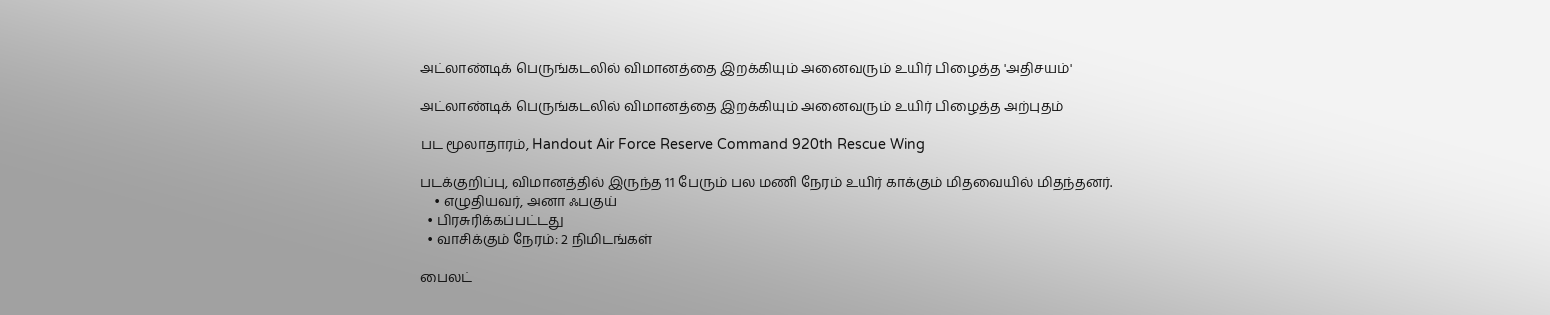அட்லாண்டிக் பெருங்கடலில் விமானத்தை இறக்கியும் அனைவரும் உயிர் பிழைத்த 'அதிசயம்'

அட்லாண்டிக் பெருங்கடலில் விமானத்தை இறக்கியும் அனைவரும் உயிர் பிழைத்த அற்புதம்

பட மூலாதாரம், Handout Air Force Reserve Command 920th Rescue Wing

படக்குறிப்பு, விமானத்தில் இருந்த 11 பேரும் பல மணி நேரம் உயிர் காக்கும் மிதவையில் மிதந்தனர்.
    • எழுதியவர், அனா ஃபகுய்
  • பிரசுரிக்கப்பட்டது
  • வாசிக்கும் நேரம்: 2 நிமிடங்கள்

பைலட்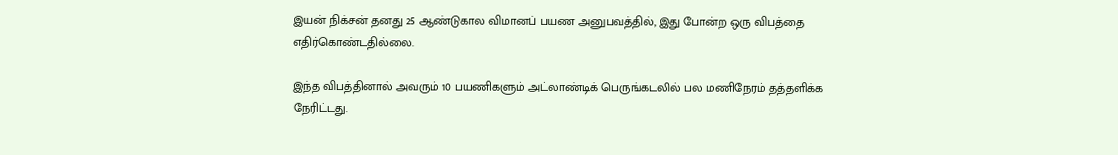இயன் நிக்சன் தனது 25 ஆண்டுகால விமானப் பயண அனுபவத்தில், இது போன்ற ஒரு விபத்தை எதிர்கொண்டதில்லை.

இந்த விபத்தினால் அவரும் 10 பயணிகளும் அட்லாண்டிக் பெருங்கடலில் பல மணிநேரம் தத்தளிக்க நேரிட்டது.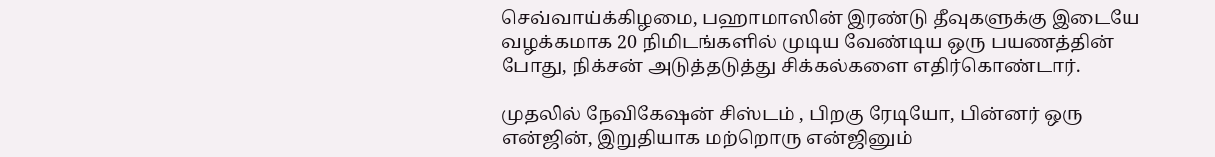செவ்வாய்க்கிழமை, பஹாமாஸின் இரண்டு தீவுகளுக்கு இடையே வழக்கமாக 20 நிமிடங்களில் முடிய வேண்டிய ஒரு பயணத்தின் போது, நிக்சன் அடுத்தடுத்து சிக்கல்களை எதிர்கொண்டார்.

முதலில் நேவிகேஷன் சிஸ்டம் , பிறகு ரேடியோ, பின்னர் ஒரு என்ஜின், இறுதியாக மற்றொரு என்ஜினும்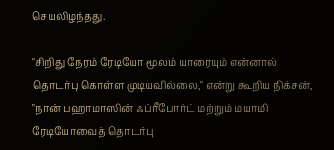செயலிழந்தது.

"சிறிது நேரம் ரேடியோ மூலம் யாரையும் என்னால் தொடர்பு கொள்ள முடியவில்லை," என்று கூறிய நிக்சன், "நான் பஹாமாஸின் ஃப்ரீபோர்ட் மற்றும் மயாமி ரேடியோவைத் தொடர்பு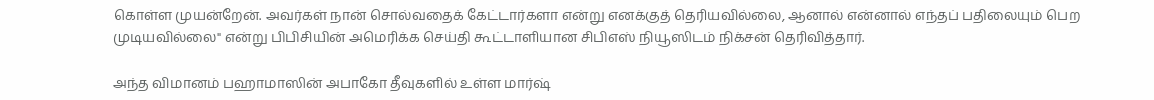கொள்ள முயன்றேன். அவர்கள் நான் சொல்வதைக் கேட்டார்களா என்று எனக்குத் தெரியவில்லை, ஆனால் என்னால் எந்தப் பதிலையும் பெற முடியவில்லை" என்று பிபிசியின் அமெரிக்க செய்தி கூட்டாளியான சிபிஎஸ் நியூஸிடம் நிக்சன் தெரிவித்தார்.

அந்த விமானம் பஹாமாஸின் அபாகோ தீவுகளில் உள்ள மார்ஷ்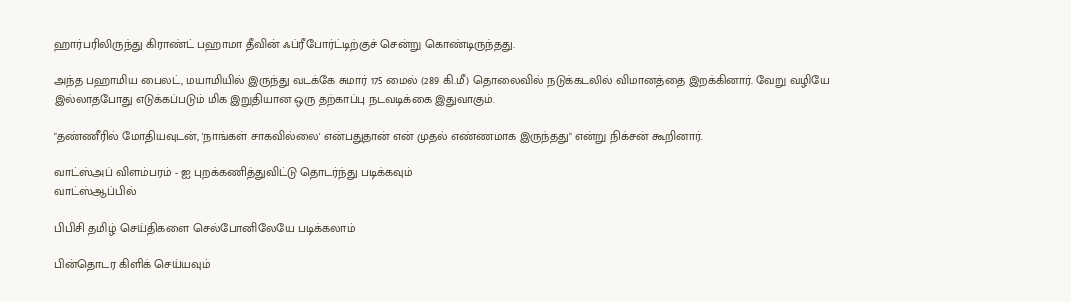ஹார்பரிலிருந்து கிராண்ட் பஹாமா தீவின் ஃப்ரீபோர்ட்டிற்குச் சென்று கொண்டிருந்தது.

அந்த பஹாமிய பைலட், மயாமியில் இருந்து வடக்கே சுமார் 175 மைல் (289 கி.மீ) தொலைவில் நடுக்கடலில் விமானத்தை இறக்கினார். வேறு வழியே இல்லாதபோது எடுக்கப்படும் மிக இறுதியான ஒரு தற்காப்பு நடவடிக்கை இதுவாகும்.

"தண்ணீரில் மோதியவுடன், 'நாங்கள் சாகவில்லை' என்பதுதான் என் முதல் எண்ணமாக இருந்தது" என்று நிக்சன் கூறினார்.

வாட்ஸ்அப் விளம்பரம் - ஐ புறக்கணித்துவிட்டு தொடர்ந்து படிக்கவும்
வாட்ஸ்ஆப்பில்

பிபிசி தமிழ் செய்திகளை செல்போனிலேயே படிக்கலாம்

பின்தொடர கிளிக் செய்யவும்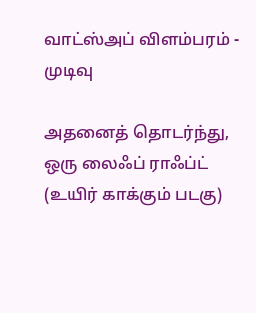வாட்ஸ்அப் விளம்பரம் - முடிவு

அதனைத் தொடர்ந்து, ஒரு லைஃப் ராஃப்ட் (உயிர் காக்கும் படகு)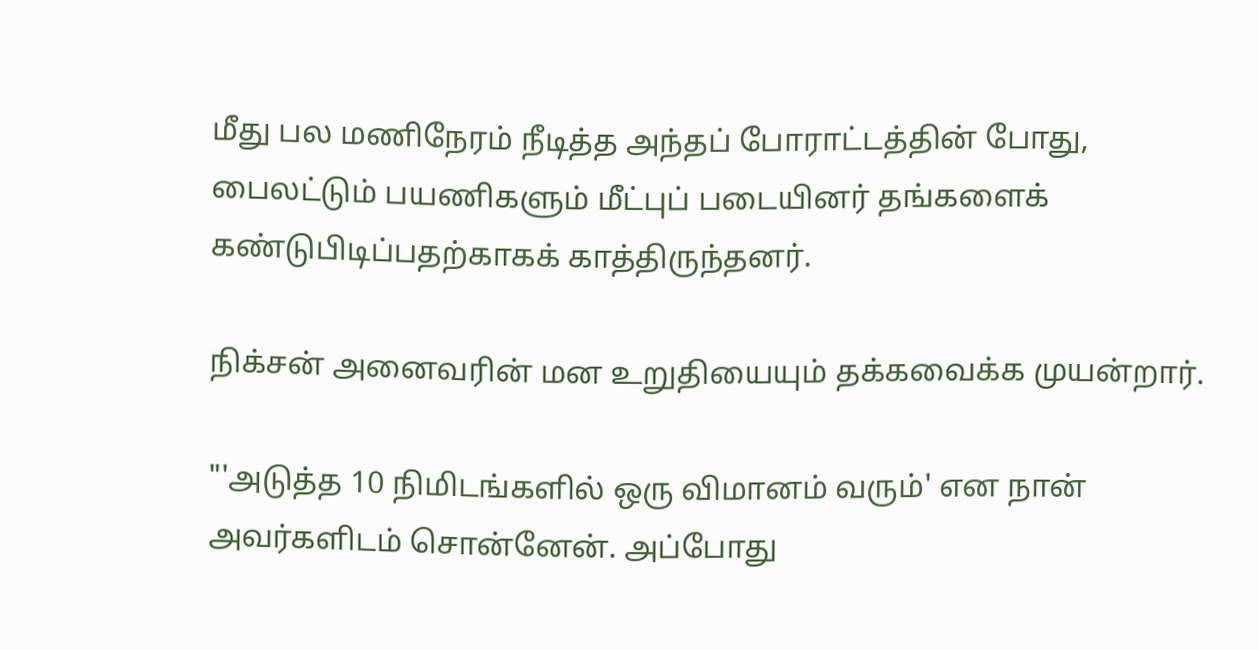மீது பல மணிநேரம் நீடித்த அந்தப் போராட்டத்தின் போது, பைலட்டும் பயணிகளும் மீட்புப் படையினர் தங்களைக் கண்டுபிடிப்பதற்காகக் காத்திருந்தனர்.

நிக்சன் அனைவரின் மன உறுதியையும் தக்கவைக்க முயன்றார்.

"'அடுத்த 10 நிமிடங்களில் ஒரு விமானம் வரும்' என நான் அவர்களிடம் சொன்னேன். அப்போது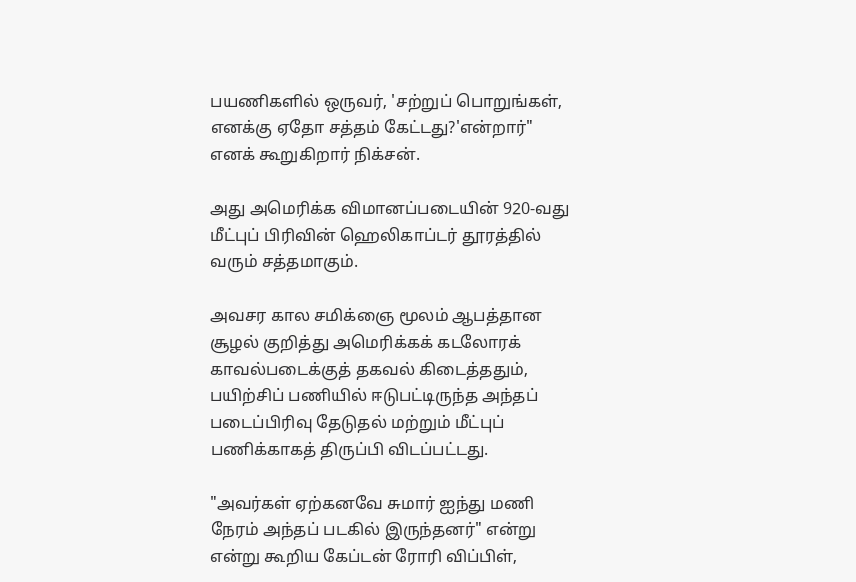பயணிகளில் ஒருவர், 'சற்றுப் பொறுங்கள், எனக்கு ஏதோ சத்தம் கேட்டது?'என்றார்" எனக் கூறுகிறார் நிக்சன்.

அது அமெரிக்க விமானப்படையின் 920-வது மீட்புப் பிரிவின் ஹெலிகாப்டர் தூரத்தில் வரும் சத்தமாகும்.

அவசர கால சமிக்ஞை மூலம் ஆபத்தான சூழல் குறித்து அமெரிக்கக் கடலோரக் காவல்படைக்குத் தகவல் கிடைத்ததும், பயிற்சிப் பணியில் ஈடுபட்டிருந்த அந்தப் படைப்பிரிவு தேடுதல் மற்றும் மீட்புப் பணிக்காகத் திருப்பி விடப்பட்டது.

"அவர்கள் ஏற்கனவே சுமார் ஐந்து மணி நேரம் அந்தப் படகில் இருந்தனர்" என்று என்று கூறிய கேப்டன் ரோரி விப்பிள்,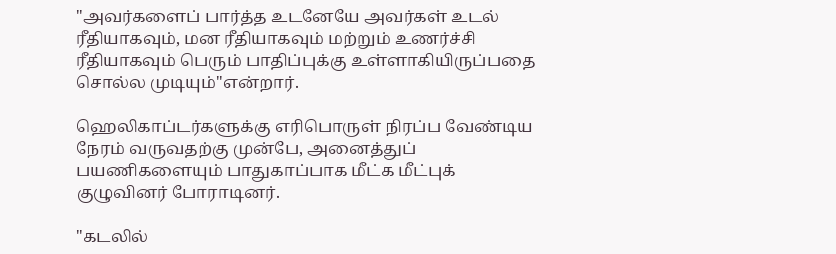"அவர்களைப் பார்த்த உடனேயே அவர்கள் உடல் ரீதியாகவும், மன ரீதியாகவும் மற்றும் உணர்ச்சி ரீதியாகவும் பெரும் பாதிப்புக்கு உள்ளாகியிருப்பதை சொல்ல முடியும்"என்றார்.

ஹெலிகாப்டர்களுக்கு எரிபொருள் நிரப்ப வேண்டிய நேரம் வருவதற்கு முன்பே, அனைத்துப் பயணிகளையும் பாதுகாப்பாக மீட்க மீட்புக் குழுவினர் போராடினர்.

"கடலில்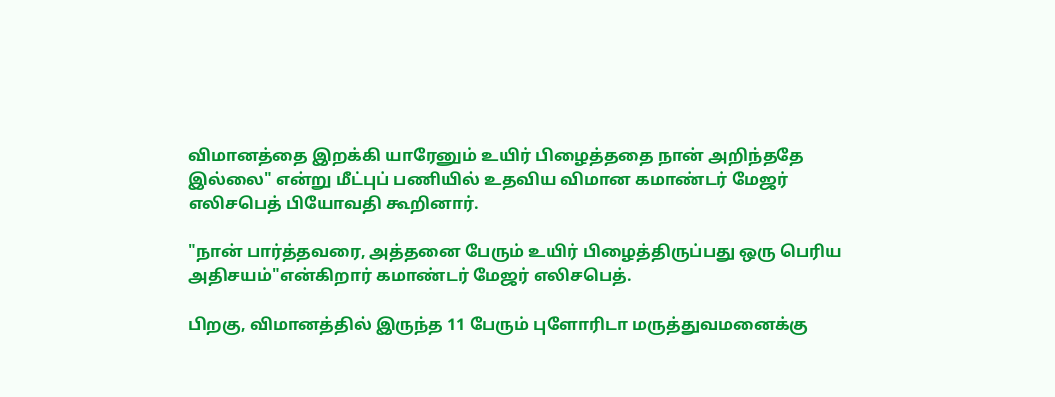விமானத்தை இறக்கி யாரேனும் உயிர் பிழைத்ததை நான் அறிந்ததே இல்லை" என்று மீட்புப் பணியில் உதவிய விமான கமாண்டர் மேஜர் எலிசபெத் பியோவதி கூறினார்.

"நான் பார்த்தவரை, அத்தனை பேரும் உயிர் பிழைத்திருப்பது ஒரு பெரிய அதிசயம்"என்கிறார் கமாண்டர் மேஜர் எலிசபெத்.

பிறகு, விமானத்தில் இருந்த 11 பேரும் புளோரிடா மருத்துவமனைக்கு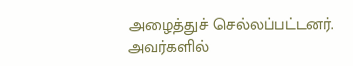அழைத்துச் செல்லப்பட்டனர். அவர்களில்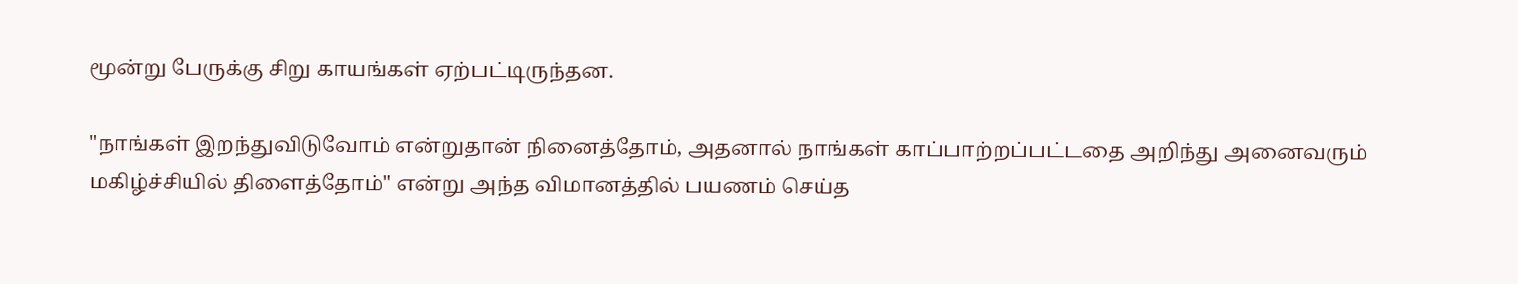மூன்று பேருக்கு சிறு காயங்கள் ஏற்பட்டிருந்தன.

"நாங்கள் இறந்துவிடுவோம் என்றுதான் நினைத்தோம், அதனால் நாங்கள் காப்பாற்றப்பட்டதை அறிந்து அனைவரும் மகிழ்ச்சியில் திளைத்தோம்" என்று அந்த விமானத்தில் பயணம் செய்த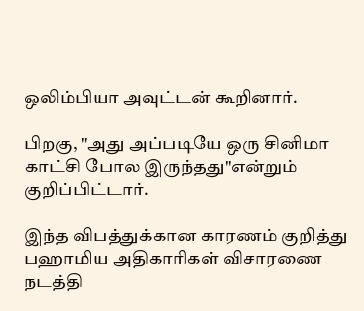ஒலிம்பியா அவுட்டன் கூறினார்.

பிறகு, "அது அப்படியே ஒரு சினிமா காட்சி போல இருந்தது"என்றும் குறிப்பிட்டார்.

இந்த விபத்துக்கான காரணம் குறித்து பஹாமிய அதிகாரிகள் விசாரணை நடத்தி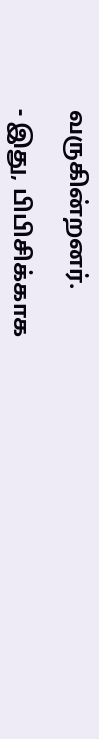வருகின்றனர்.

- இது, பிபிசிக்காக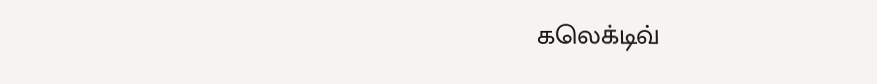கலெக்டிவ்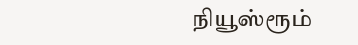நியூஸ்ரூம்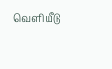வெளியீடு